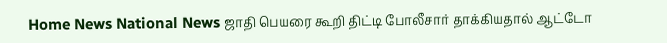Home News National News ஜாதி பெயரை கூறி திட்டி போலீசார் தாக்கியதால் ஆட்டோ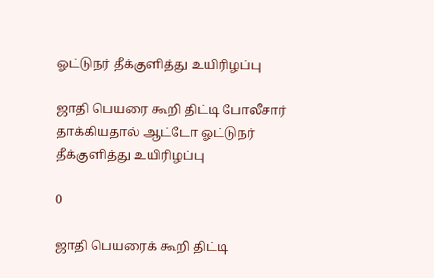ஓட்டுநர் தீக்குளித்து உயிரிழப்பு

ஜாதி பெயரை கூறி திட்டி போலீசார் தாக்கியதால் ஆட்டோ ஓட்டுநர் தீக்குளித்து உயிரிழப்பு

0

ஜாதி பெயரைக் கூறி திட்டி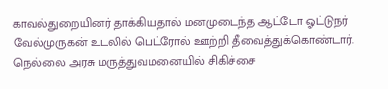காவல்துறையினர் தாக்கியதால் மனமுடைந்த ஆட்டோ ஓட்டுநர் வேல்முருகன் உடலில் பெட்ரோல் ஊற்றி தீவைத்துக்கொண்டார். நெல்லை அரசு மருத்துவமனையில் சிகிச்சை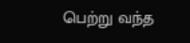பெற்று வந்த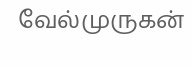வேல்முருகன்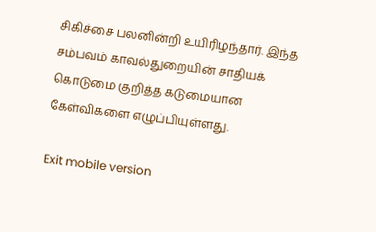சிகிச்சை பலனின்றி உயிரிழந்தார். இந்த சம்பவம் காவல்துறையின் சாதியக் கொடுமை குறித்த கடுமையான கேள்விகளை எழுப்பியுள்ளது.

Exit mobile version